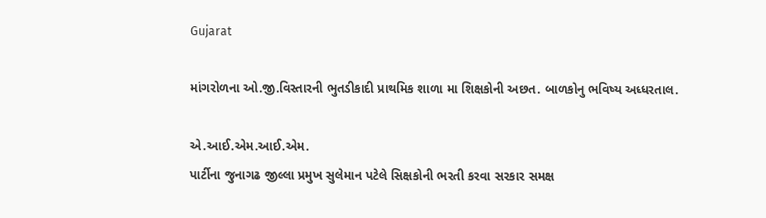Gujarat

માંગરોળના ઓ.જી.વિસ્તારની ભુતડીકાદી પ્રાથમિક શાળા મા શિક્ષકોની અછત. બાળકોનુ ભવિષ્ય અધ્ધરતાલ.

એ.આઈ.એમ.આઈ.એમ.
પાર્ટીના જુનાગઢ જીલ્લા પ્રમુખ સુલેમાન પટેલે સિક્ષકોની ભરતી કરવા સરકાર સમક્ષ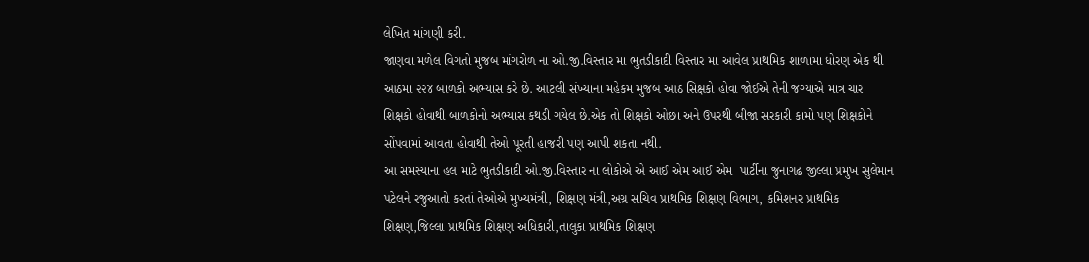લેખિત માંગણી કરી.
જાણવા મળેલ વિગતો મુજબ માંગરોળ ના ઓ.જી.વિસ્તાર મા ભુતડીકાદી વિસ્તાર મા આવેલ પ્રાથમિક શાળામા ધોરણ એક થી આઠમા ૨૨૪ બાળકો અભ્યાસ કરે છે. આટલી સંખ્યાના મહેકમ મુજબ આઠ સિક્ષકો હોવા જોઈએ તેની જગ્યાએ માત્ર ચાર શિક્ષકો હોવાથી બાળકોનો અભ્યાસ કથડી ગયેલ છે.એક તો શિક્ષકો ઓછા અને ઉપરથી બીજા સરકારી કામો પણ શિક્ષકોને સોંપવામાં આવતા હોવાથી તેઓ પૂરતી હાજરી પણ આપી શકતા નથી.
આ સમસ્યાના હલ માટે ભુતડીકાદી ઓ.જી.વિસ્તાર ના લોકોએ એ આઈ એમ આઈ એમ  પાર્ટીના જુનાગઢ જીલ્લા પ્રમુખ સુલેમાન પટેલને રજુઆતો કરતાં તેઓએ મુખ્યમંત્રી, શિક્ષણ મંત્રી,અગ્ર સચિવ પ્રાથમિક શિક્ષણ વિભાગ, કમિશનર પ્રાથમિક શિક્ષણ,જિલ્લા પ્રાથમિક શિક્ષણ અધિકારી,તાલુકા પ્રાથમિક શિક્ષણ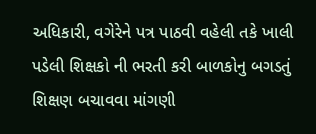અધિકારી, વગેરેને પત્ર પાઠવી વહેલી તકે ખાલી પડેલી શિક્ષકો ની ભરતી કરી બાળકોનુ બગડતું શિક્ષણ બચાવવા માંગણી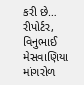કરી છે…
રીપોર્ટર, વિનુભાઈ મેસવાણિયા માંગરોળ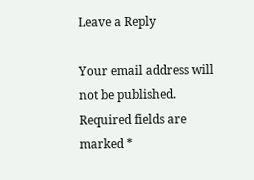Leave a Reply

Your email address will not be published. Required fields are marked *